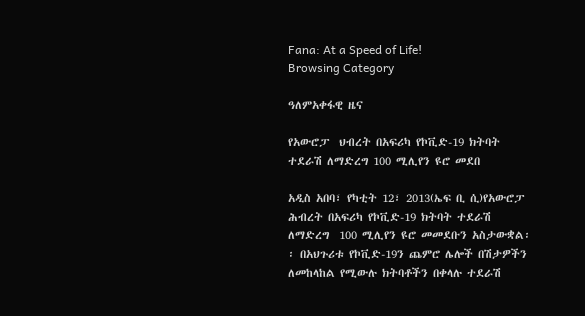Fana: At a Speed of Life!
Browsing Category

ዓለምአቀፋዊ ዜና

የአውሮፓ  ህብረት በአፍሪካ የኮቪድ-19 ክትባት ተደራሽ ለማድረግ 100 ሚሊየን ዩሮ መደበ

አዲስ አበባ፣ የካቲት 12፣ 2013(ኤፍ ቢ ሲ)የአውሮፓ ሕብረት በአፍሪካ የኮቪድ-19 ክትባት ተደራሽ ለማድረግ  100 ሚሊየን ዩሮ መመደቡን አስታውቋል፡፡ በአህጉሪቱ የኮቪድ-19ን ጨምሮ ሌሎች በሽታዎችን ለመከላከል የሚውሉ ክትባቶችን በቀላሉ ተደራሽ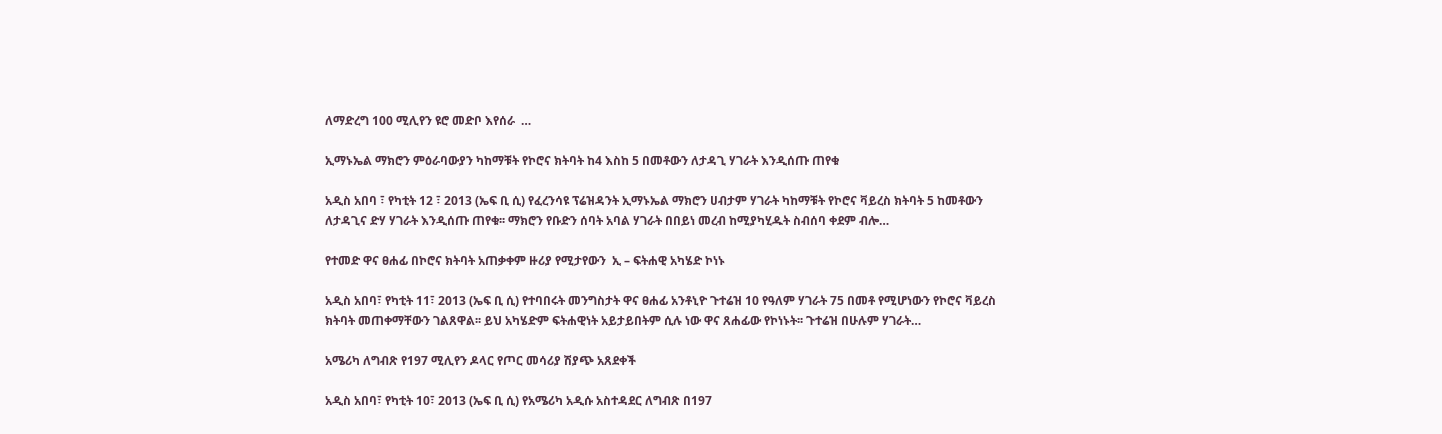ለማድረግ 100 ሚሊየን ዩሮ መድቦ እየሰራ  …

ኢማኑኤል ማክሮን ምዕራባውያን ካከማቹት የኮሮና ክትባት ከ4 እስከ 5 በመቶውን ለታዳጊ ሃገራት እንዲሰጡ ጠየቁ

አዲስ አበባ ፣ የካቲት 12 ፣ 2013 (ኤፍ ቢ ሲ) የፈረንሳዩ ፕሬዝዳንት ኢማኑኤል ማክሮን ሀብታም ሃገራት ካከማቹት የኮሮና ቫይረስ ክትባት 5 ከመቶውን ለታዳጊና ድሃ ሃገራት እንዲሰጡ ጠየቁ፡፡ ማክሮን የቡድን ሰባት አባል ሃገራት በበይነ መረብ ከሚያካሂዱት ስብሰባ ቀደም ብሎ…

የተመድ ዋና ፀሐፊ በኮሮና ክትባት አጠቃቀም ዙሪያ የሚታየውን  ኢ – ፍትሐዊ አካሄድ ኮነኑ

አዲስ አበባ፣ የካቲት 11፣ 2013 (ኤፍ ቢ ሲ) የተባበሩት መንግስታት ዋና ፀሐፊ አንቶኒዮ ጉተሬዝ 10 የዓለም ሃገራት 75 በመቶ የሚሆነውን የኮሮና ቫይረስ ክትባት መጠቀማቸውን ገልጸዋል፡፡ ይህ አካሄድም ፍትሐዊነት አይታይበትም ሲሉ ነው ዋና ጸሐፊው የኮነኑት፡፡ ጉተሬዝ በሁሉም ሃገራት…

አሜሪካ ለግብጽ የ197 ሚሊየን ዶላር የጦር መሳሪያ ሽያጭ አጸደቀች

አዲስ አበባ፣ የካቲት 10፣ 2013 (ኤፍ ቢ ሲ) የአሜሪካ አዲሱ አስተዳደር ለግብጽ በ197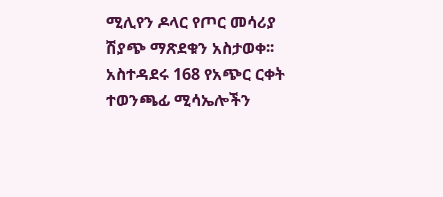ሚሊየን ዶላር የጦር መሳሪያ ሽያጭ ማጽደቁን አስታወቀ፡፡ አስተዳደሩ 168 የአጭር ርቀት ተወንጫፊ ሚሳኤሎችን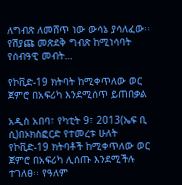ለግብጽ ለመሸጥ ነው ውሳኔ ያሳለፈው፡፡ የሽያጩ መጽደቅ ግብጽ ከሚነሳባት የሰብዓዊ መብት…

የኮቪድ-19 ክትባት ከሚቀጥለው ወር ጀምሮ በአፍሪካ እንደሚሰጥ ይጠበቃል

አዲስ አበባ፣ የካቲት 9፣ 2013(ኤፍ ቢ ሲ)በኦክስፎርድ የተመረቱ ሁለት የኮቪድ-19 ክትባቶች ከሚቀጥለው ወር ጀምሮ በአፍሪካ ሊሰጡ እንደሚችሉ ተገለፀ፡፡ የዓለም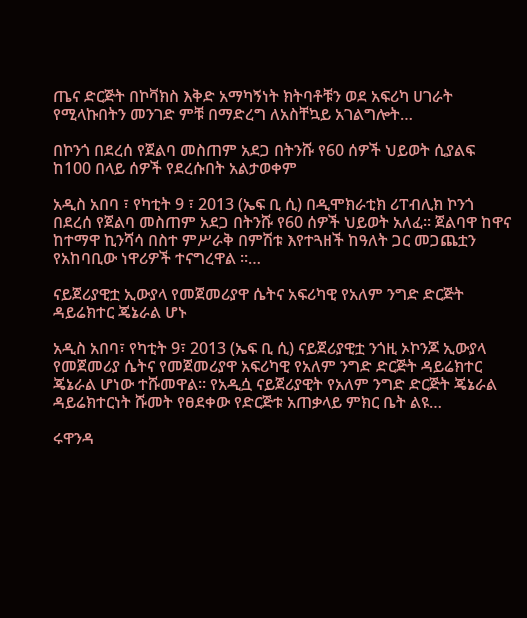ጤና ድርጅት በኮቫክስ እቅድ አማካኝነት ክትባቶቹን ወደ አፍሪካ ሀገራት የሚላኩበትን መንገድ ምቹ በማድረግ ለአስቸኳይ አገልግሎት…

በኮንጎ በደረሰ የጀልባ መስጠም አደጋ በትንሹ የ60 ሰዎች ህይወት ሲያልፍ ከ100 በላይ ሰዎች የደረሱበት አልታወቀም

አዲስ አበባ ፣ የካቲት 9 ፣ 2013 (ኤፍ ቢ ሲ) በዲሞክራቲክ ሪፐብሊክ ኮንጎ በደረሰ የጀልባ መስጠም አደጋ በትንሹ የ60 ሰዎች ህይወት አለፈ፡፡ ጀልባዋ ከዋና ከተማዋ ኪንሻሳ በስተ ምሥራቅ በምሽቱ እየተጓዘች ከዓለት ጋር መጋጨቷን የአከባቢው ነዋሪዎች ተናግረዋል ፡፡…

ናይጀሪያዊቷ ኢውያላ የመጀመሪያዋ ሴትና አፍሪካዊ የአለም ንግድ ድርጅት ዳይሬክተር ጄኔራል ሆኑ

አዲስ አበባ፣ የካቲት 9፣ 2013 (ኤፍ ቢ ሲ) ናይጀሪያዊቷ ንጎዚ ኦኮንጆ ኢውያላ የመጀመሪያ ሴትና የመጀመሪያዋ አፍሪካዊ የአለም ንግድ ድርጅት ዳይሬክተር ጄኔራል ሆነው ተሹመዋል። የአዲሷ ናይጀሪያዊት የአለም ንግድ ድርጅት ጄኔራል ዳይሬክተርነት ሹመት የፀደቀው የድርጅቱ አጠቃላይ ምክር ቤት ልዩ…

ሩዋንዳ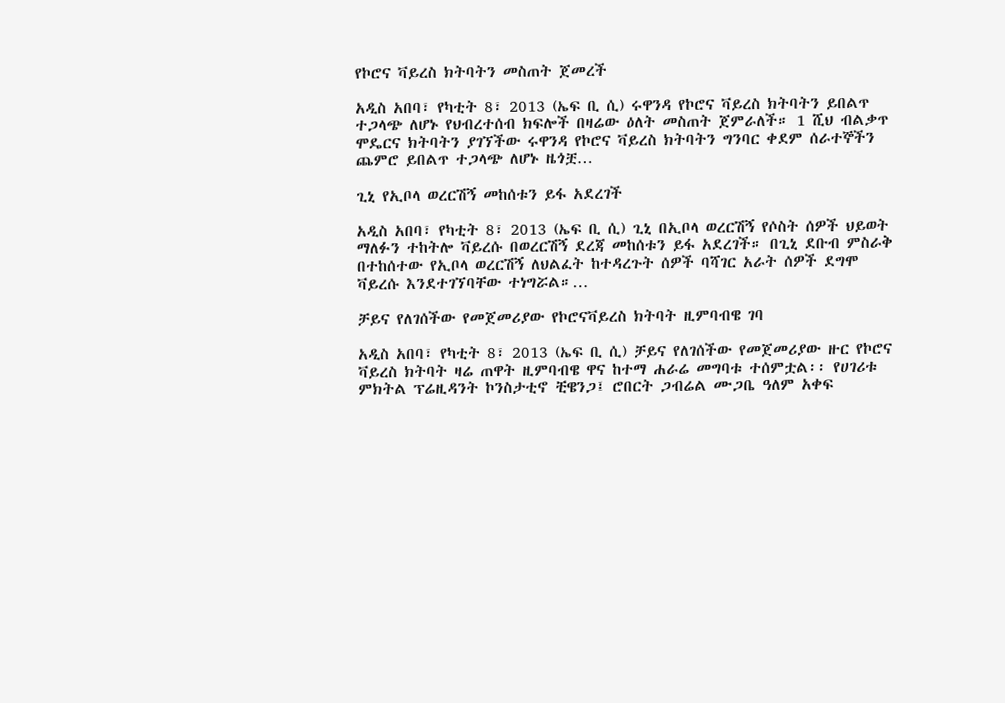የኮሮና ቫይረስ ክትባትን መስጠት ጀመረች

አዲስ አበባ፣ የካቲት 8፣ 2013 (ኤፍ ቢ ሲ) ሩዋንዳ የኮሮና ቫይረስ ክትባትን ይበልጥ ተጋላጭ ለሆኑ የህብረተሰብ ክፍሎች በዛሬው ዕለት መስጠት ጀምራለች። 1 ሺህ ብልቃጥ ሞዴርና ክትባትን ያገኘችው ሩዋንዳ የኮሮና ቫይረስ ክትባትን ግንባር ቀደም ሰራተኞችን ጨምሮ ይበልጥ ተጋላጭ ለሆኑ ዜጎቿ…

ጊኒ የኢቦላ ወረርሽኝ መከሰቱን ይፋ አደረገች

አዲስ አበባ፣ የካቲት 8፣ 2013 (ኤፍ ቢ ሲ) ጊኒ በኢቦላ ወረርሽኝ የሶስት ሰዎች ህይወት ማለፉን ተከትሎ ቫይረሱ በወረርሽኝ ደረጃ መከሰቱን ይፋ አደረገች። በጊኒ ደቡብ ምስራቅ በተከሰተው የኢቦላ ወረርሽኝ ለህልፈት ከተዳረጉት ሰዎች ባሻገር አራት ሰዎች ደግሞ ቫይረሱ እንደተገኘባቸው ተነግሯል።…

ቻይና የለገሰችው የመጀመሪያው የኮሮናቫይረስ ክትባት ዚምባብዌ ገባ

አዲስ አበባ፣ የካቲት 8፣ 2013 (ኤፍ ቢ ሲ) ቻይና የለገሰችው የመጀመሪያው ዙር የኮሮና ቫይረስ ክትባት ዛሬ ጠዋት ዚምባብዌ ዋና ከተማ ሐራሬ መግባቱ ተሰምቷል፡፡ የሀገሪቱ ምክትል ፕሬዚዳንት ኮንስታቲኖ ቺዌንጋ፤ ሮበርት ጋብሬል ሙጋቤ ዓለም አቀፍ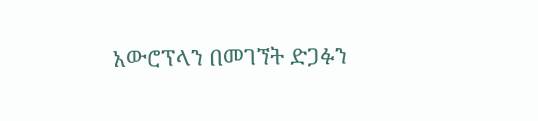አውሮፕላን በመገኘት ድጋፉን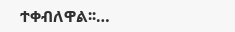ተቀብለዋል፡፡…